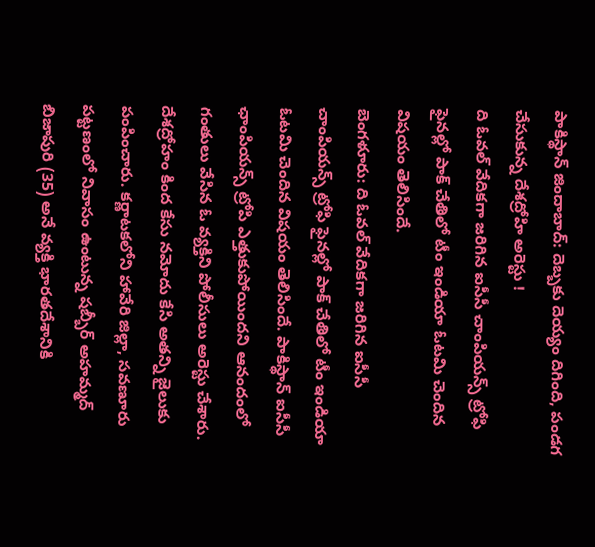పాకిస్థాన్ జిందాబాద్: దెబ్బకు దెయ్యం దిగింది, పండగ చేసుకున్న దేశద్రోహి అరెస్టు !
ది ఓవల్ వేదికగా జరిగిన ఐసీసీ చాంపియన్స్ ట్రోఫి ఫైనల్లో పాక్ చేతిలో టీం ఇండియా ఓటమి చెందిన విషయం తెలిసిందే.
బెంగళూరు: ది ఓవల్ వేదికగా జరిగిన ఐసీసీ చాంపియన్స్ ట్రోఫి ఫైనల్లో పాక్ చేతిలో టీం ఇండియా ఓటమి చెందిన విషయం తెలిసిందే. పాకిస్థాన్ ఐసీసీ ఛాంపియన్స్ ట్రోపి ఎత్తుకుపోయిందని ఆనందంలో గంతులు వేసిన ఓ వ్యక్తిని పోలీసులు అరెస్టు చేశారు.
దేశద్రోహం కింద కేసు నమోదు కేసి అతన్ని జైలుకు పంపించారు. కర్ణాటకలోని హావేరి జిల్లా, సవణూరు పట్టణంలో నివాసం ఉంటున్న షబ్బీర్ అహమ్మద్ బిజాపురి (35) అనే వ్యక్తి భారతదేశానికి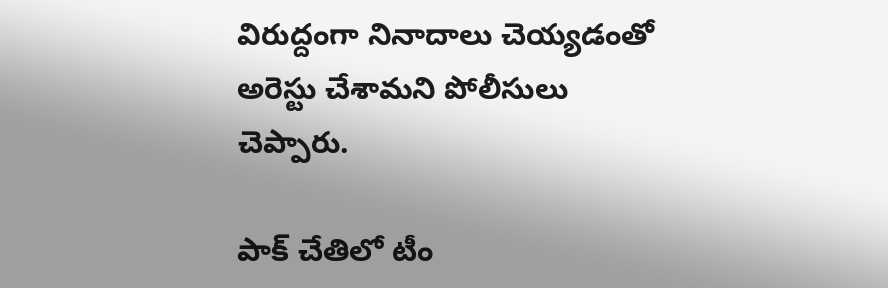విరుద్దంగా నినాదాలు చెయ్యడంతో అరెస్టు చేశామని పోలీసులు చెప్పారు.

పాక్ చేతిలో టీం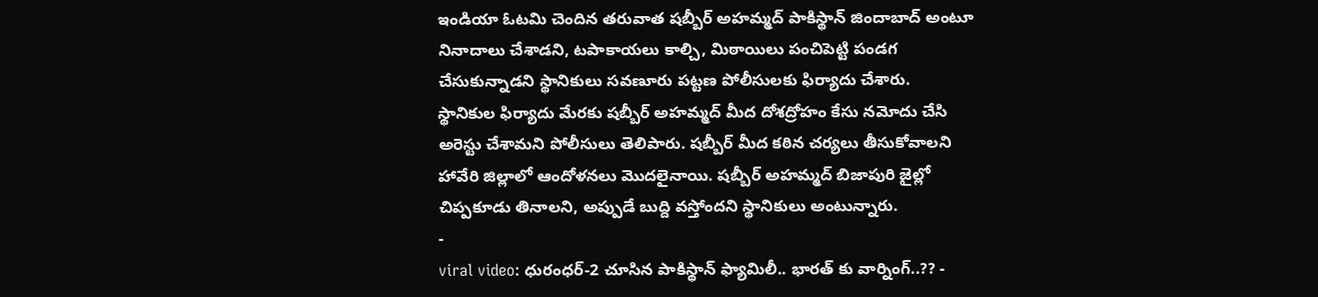ఇండియా ఓటమి చెందిన తరువాత షబ్బీర్ అహమ్మద్ పాకిస్థాన్ జిందాబాద్ అంటూ నినాదాలు చేశాడని, టపాకాయలు కాల్చి, మిఠాయిలు పంచిపెట్టి పండగ చేసుకున్నాడని స్థానికులు సవణూరు పట్టణ పోలీసులకు ఫిర్యాదు చేశారు.
స్థానికుల ఫిర్యాదు మేరకు షబ్బీర్ అహమ్మద్ మీద దోశద్రోహం కేసు నమోదు చేసి అరెస్టు చేశామని పోలీసులు తెలిపారు. షబ్బీర్ మీద కఠిన చర్యలు తీసుకోవాలని హావేరి జిల్లాలో ఆందోళనలు మొదలైనాయి. షబ్బీర్ అహమ్మద్ బిజాపురి జైల్లో చిప్పకూడు తినాలని, అప్పుడే బుద్ది వస్తోందని స్థానికులు అంటున్నారు.
-
viral video: ధురంధర్-2 చూసిన పాకిస్థాన్ ఫ్యామిలీ.. భారత్ కు వార్నింగ్..?? -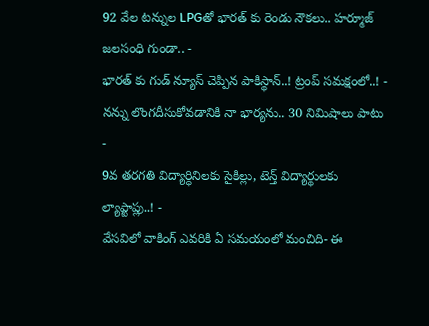92 వేల టన్నుల LPGతో భారత్ కు రెండు నౌకలు.. హర్మూజ్ జలసంధి గుండా.. -
భారత్ కు గుడ్ న్యూస్ చెప్పిన పాకిస్థాన్..! ట్రంప్ సమక్షంలో..! -
నన్ను లొంగదీసుకోవడానికి నా భార్యను.. 30 నిమిషాలు పాటు -
9వ తరగతి విద్యార్ధినిలకు సైకిల్లు, టెన్త్ విద్యార్థులకు ల్యాప్టాప్లు..! -
వేసవిలో వాకింగ్ ఎవరికి ఏ సమయంలో మంచిది- ఈ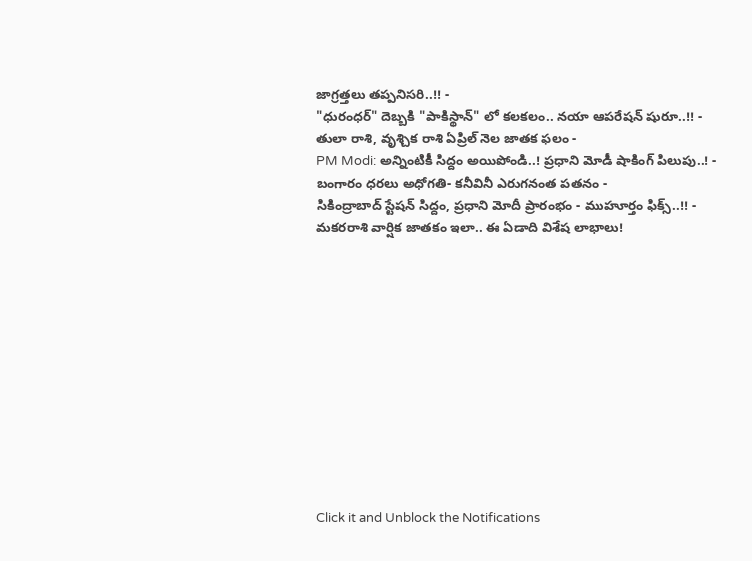జాగ్రత్తలు తప్పనిసరి..!! -
"ధురంధర్" దెబ్బకి "పాకిస్థాన్" లో కలకలం.. నయా ఆపరేషన్ షురూ..!! -
తులా రాశి, వృశ్చిక రాశి ఏప్రిల్ నెల జాతక ఫలం -
PM Modi: అన్నింటికీ సిద్దం అయిపోండి..! ప్రధాని మోడీ షాకింగ్ పిలుపు..! -
బంగారం ధరలు అధోగతి- కనీవినీ ఎరుగనంత పతనం -
సికింద్రాబాద్ స్టేషన్ సిద్దం, ప్రధాని మోదీ ప్రారంభం - ముహూర్తం ఫిక్స్..!! -
మకరరాశి వార్షిక జాతకం ఇలా.. ఈ ఏడాది విశేష లాభాలు!












Click it and Unblock the Notifications